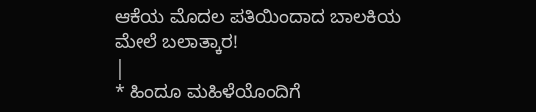ಆಕೆಯ ಮೊದಲ ಪತಿಯಿಂದಾದ ಬಾಲಕಿಯ ಮೇಲೆ ಬಲಾತ್ಕಾರ!
|
* ಹಿಂದೂ ಮಹಿಳೆಯೊಂದಿಗೆ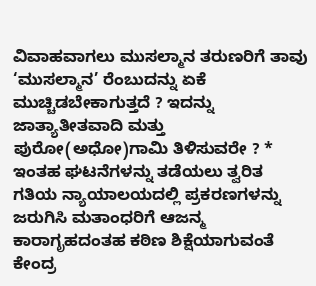ವಿವಾಹವಾಗಲು ಮುಸಲ್ಮಾನ ತರುಣರಿಗೆ ತಾವು ‘ಮುಸಲ್ಮಾನ’ ರೆಂಬುದನ್ನು ಏಕೆ ಮುಚ್ಚಿಡಬೇಕಾಗುತ್ತದೆ ? ಇದನ್ನು ಜಾತ್ಯಾತೀತವಾದಿ ಮತ್ತು ಪುರೋ(ಅಧೋ)ಗಾಮಿ ತಿಳಿಸುವರೇ ? * ಇಂತಹ ಘಟನೆಗಳನ್ನು ತಡೆಯಲು ತ್ವರಿತ ಗತಿಯ ನ್ಯಾಯಾಲಯದಲ್ಲಿ ಪ್ರಕರಣಗಳನ್ನು ಜರುಗಿಸಿ ಮತಾಂಧರಿಗೆ ಆಜನ್ಮ ಕಾರಾಗೃಹದಂತಹ ಕಠಿಣ ಶಿಕ್ಷೆಯಾಗುವಂತೆ ಕೇಂದ್ರ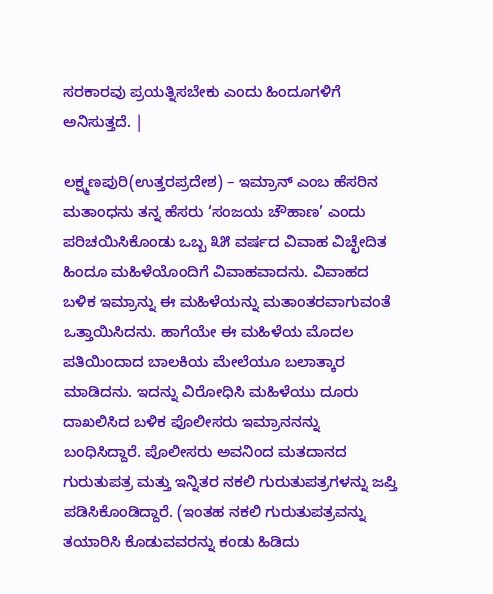ಸರಕಾರವು ಪ್ರಯತ್ನಿಸಬೇಕು ಎಂದು ಹಿಂದೂಗಳಿಗೆ ಅನಿಸುತ್ತದೆ. |

ಲಕ್ಷ್ಮಣಪುರಿ(ಉತ್ತರಪ್ರದೇಶ) – ಇಮ್ರಾನ್ ಎಂಬ ಹೆಸರಿನ ಮತಾಂಧನು ತನ್ನ ಹೆಸರು ‘ಸಂಜಯ ಚೌಹಾಣ’ ಎಂದು ಪರಿಚಯಿಸಿಕೊಂಡು ಒಬ್ಬ ೩೫ ವರ್ಷದ ವಿವಾಹ ವಿಚ್ಛೇದಿತ ಹಿಂದೂ ಮಹಿಳೆಯೊಂದಿಗೆ ವಿವಾಹವಾದನು. ವಿವಾಹದ ಬಳಿಕ ಇಮ್ರಾನ್ನು ಈ ಮಹಿಳೆಯನ್ನು ಮತಾಂತರವಾಗುವಂತೆ ಒತ್ತಾಯಿಸಿದನು. ಹಾಗೆಯೇ ಈ ಮಹಿಳೆಯ ಮೊದಲ ಪತಿಯಿಂದಾದ ಬಾಲಕಿಯ ಮೇಲೆಯೂ ಬಲಾತ್ಕಾರ ಮಾಡಿದನು. ಇದನ್ನು ವಿರೋಧಿಸಿ ಮಹಿಳೆಯು ದೂರು ದಾಖಲಿಸಿದ ಬಳಿಕ ಪೊಲೀಸರು ಇಮ್ರಾನನನ್ನು ಬಂಧಿಸಿದ್ದಾರೆ. ಪೊಲೀಸರು ಅವನಿಂದ ಮತದಾನದ ಗುರುತುಪತ್ರ ಮತ್ತು ಇನ್ನಿತರ ನಕಲಿ ಗುರುತುಪತ್ರಗಳನ್ನು ಜಪ್ತಿ ಪಡಿಸಿಕೊಂಡಿದ್ದಾರೆ. (ಇಂತಹ ನಕಲಿ ಗುರುತುಪತ್ರವನ್ನು ತಯಾರಿಸಿ ಕೊಡುವವರನ್ನು ಕಂಡು ಹಿಡಿದು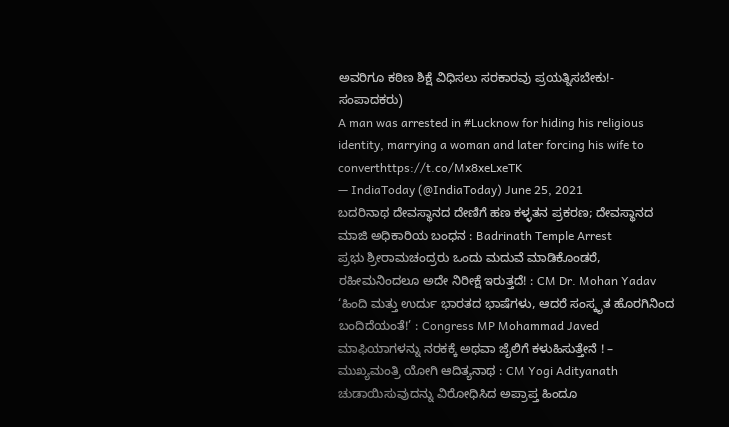ಅವರಿಗೂ ಕಠಿಣ ಶಿಕ್ಷೆ ವಿಧಿಸಲು ಸರಕಾರವು ಪ್ರಯತ್ನಿಸಬೇಕು!- ಸಂಪಾದಕರು)
A man was arrested in #Lucknow for hiding his religious identity, marrying a woman and later forcing his wife to converthttps://t.co/Mx8xeLxeTK
— IndiaToday (@IndiaToday) June 25, 2021
ಬದರಿನಾಥ ದೇವಸ್ಥಾನದ ದೇಣಿಗೆ ಹಣ ಕಳ್ಳತನ ಪ್ರಕರಣ; ದೇವಸ್ಥಾನದ ಮಾಜಿ ಅಧಿಕಾರಿಯ ಬಂಧನ : Badrinath Temple Arrest
ಪ್ರಭು ಶ್ರೀರಾಮಚಂದ್ರರು ಒಂದು ಮದುವೆ ಮಾಡಿಕೊಂಡರೆ, ರಹೀಮನಿಂದಲೂ ಅದೇ ನಿರೀಕ್ಷೆ ಇರುತ್ತದೆ! : CM Dr. Mohan Yadav
‘ಹಿಂದಿ ಮತ್ತು ಉರ್ದು ಭಾರತದ ಭಾಷೆಗಳು, ಆದರೆ ಸಂಸ್ಕೃತ ಹೊರಗಿನಿಂದ ಬಂದಿದೆಯಂತೆ!’ : Congress MP Mohammad Javed
ಮಾಫಿಯಾಗಳನ್ನು ನರಕಕ್ಕೆ ಅಥವಾ ಜೈಲಿಗೆ ಕಳುಹಿಸುತ್ತೇನೆ ! – ಮುಖ್ಯಮಂತ್ರಿ ಯೋಗಿ ಆದಿತ್ಯನಾಥ : CM Yogi Adityanath
ಚುಡಾಯಿಸುವುದನ್ನು ವಿರೋಧಿಸಿದ ಅಪ್ರಾಪ್ತ ಹಿಂದೂ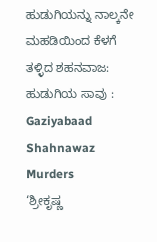ಹುಡುಗಿಯನ್ನು ನಾಲ್ಕನೇ ಮಹಡಿಯಿಂದ ಕೆಳಗೆ ತಳ್ಳಿದ ಶಹನವಾಜ: ಹುಡುಗಿಯ ಸಾವು : Gaziyabaad Shahnawaz Murders
‘ಶ್ರೀಕೃಷ್ಣ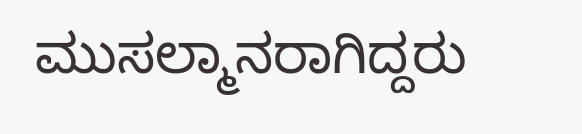ಮುಸಲ್ಮಾನರಾಗಿದ್ದರು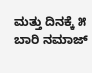ಮತ್ತು ದಿನಕ್ಕೆ ೫ ಬಾರಿ ನಮಾಜ್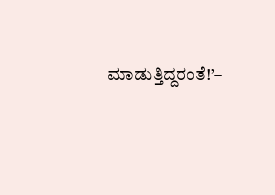ಮಾಡುತ್ತಿದ್ದರಂತೆ!’–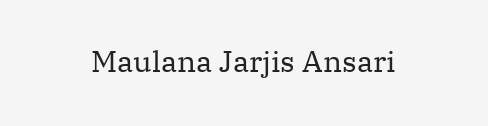Maulana Jarjis Ansari